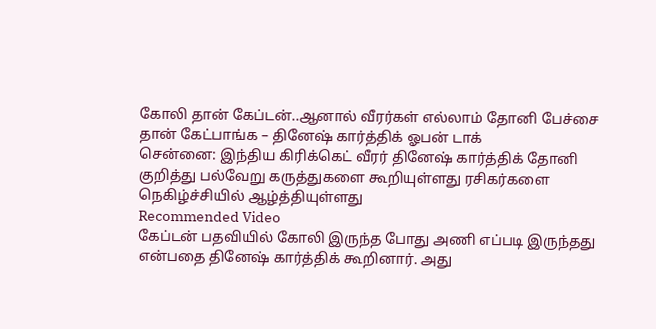கோலி தான் கேப்டன்..ஆனால் வீரர்கள் எல்லாம் தோனி பேச்சை தான் கேட்பாங்க – தினேஷ் கார்த்திக் ஓபன் டாக்
சென்னை: இந்திய கிரிக்கெட் வீரர் தினேஷ் கார்த்திக் தோனி குறித்து பல்வேறு கருத்துகளை கூறியுள்ளது ரசிகர்களை நெகிழ்ச்சியில் ஆழ்த்தியுள்ளது
Recommended Video
கேப்டன் பதவியில் கோலி இருந்த போது அணி எப்படி இருந்தது என்பதை தினேஷ் கார்த்திக் கூறினார். அது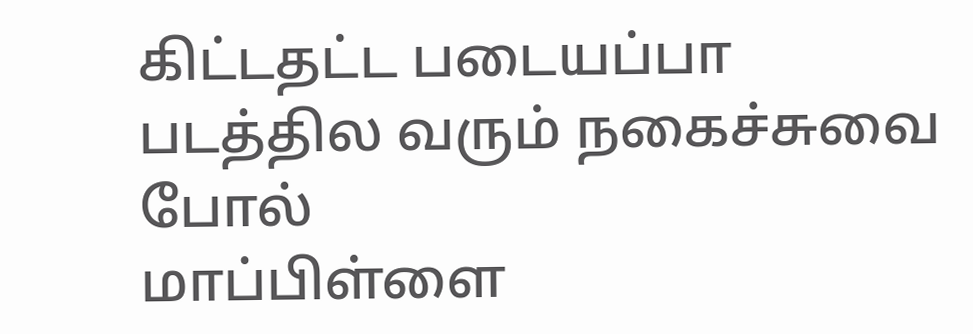கிட்டதட்ட படையப்பா படத்தில வரும் நகைச்சுவை போல்
மாப்பிள்ளை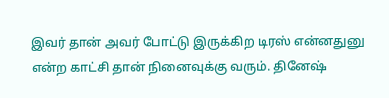இவர் தான் அவர் போட்டு இருக்கிற டிரஸ் என்னதுனு என்ற காட்சி தான் நினைவுக்கு வரும். தினேஷ்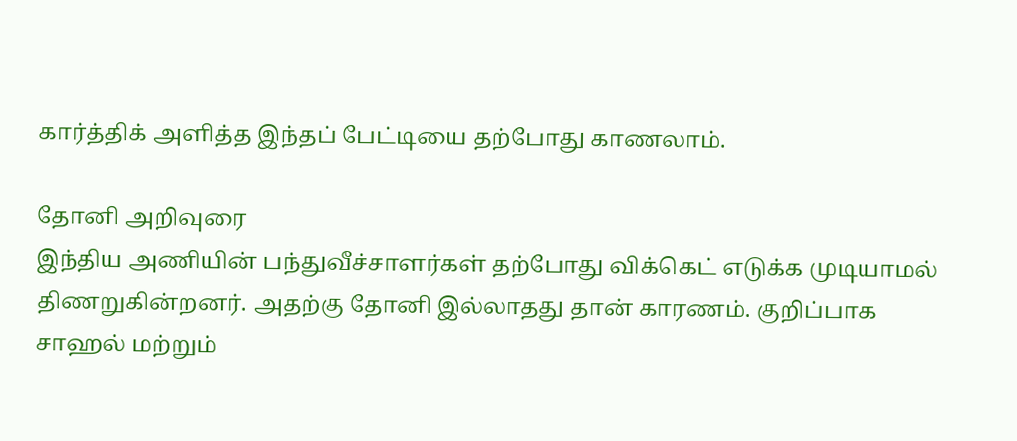கார்த்திக் அளித்த இந்தப் பேட்டியை தற்போது காணலாம்.

தோனி அறிவுரை
இந்திய அணியின் பந்துவீச்சாளர்கள் தற்போது விக்கெட் எடுக்க முடியாமல் திணறுகின்றனர். அதற்கு தோனி இல்லாதது தான் காரணம். குறிப்பாக சாஹல் மற்றும்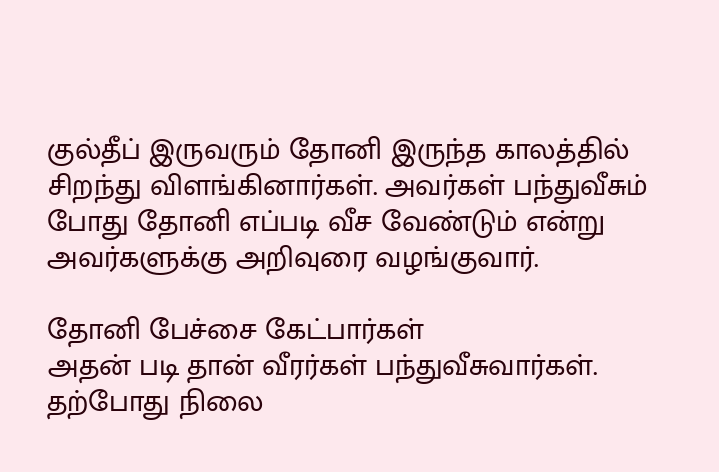குல்தீப் இருவரும் தோனி இருந்த காலத்தில் சிறந்து விளங்கினார்கள். அவர்கள் பந்துவீசும் போது தோனி எப்படி வீச வேண்டும் என்று அவர்களுக்கு அறிவுரை வழங்குவார்.

தோனி பேச்சை கேட்பார்கள்
அதன் படி தான் வீரர்கள் பந்துவீசுவார்கள். தற்போது நிலை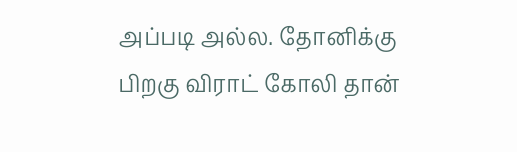அப்படி அல்ல. தோனிக்கு பிறகு விராட் கோலி தான்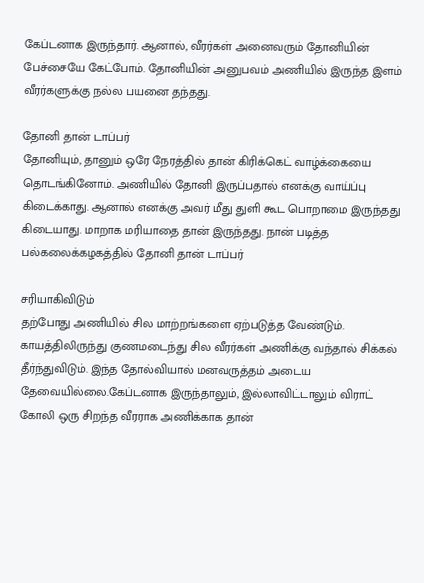கேப்டனாக இருந்தார். ஆனால், வீரர்கள் அனைவரும் தோனியின் பேச்சையே கேட்போம். தோனியின் அனுபவம் அணியில் இருந்த இளம் வீரர்களுக்கு நல்ல பயனை தந்தது.

தோனி தான் டாப்பர்
தோனியும், தானும் ஒரே நேரத்தில் தான் கிரிக்கெட் வாழ்க்கையை தொடங்கினோம். அணியில் தோனி இருப்பதால் எனக்கு வாய்ப்பு கிடைக்காது. ஆனால் எனக்கு அவர் மீது துளி கூட பொறாமை இருந்தது கிடையாது. மாறாக மரியாதை தான் இருந்தது. நான் படித்த பல்கலைக்கழகத்தில் தோனி தான் டாப்பர்

சரியாகிவிடும்
தற்போது அணியில் சில மாற்றங்களை ஏற்படுத்த வேண்டும். காயத்திலிருந்து குணமடைந்து சில வீரர்கள் அணிக்கு வந்தால் சிக்கல் தீர்ந்துவிடும். இந்த தோல்வியால் மனவருத்தம் அடைய தேவையில்லை.கேப்டனாக இருந்தாலும், இல்லாவிட்டாலும் விராட் கோலி ஒரு சிறந்த வீரராக அணிக்காக தான்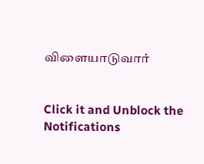விளையாடுவார்


Click it and Unblock the Notifications